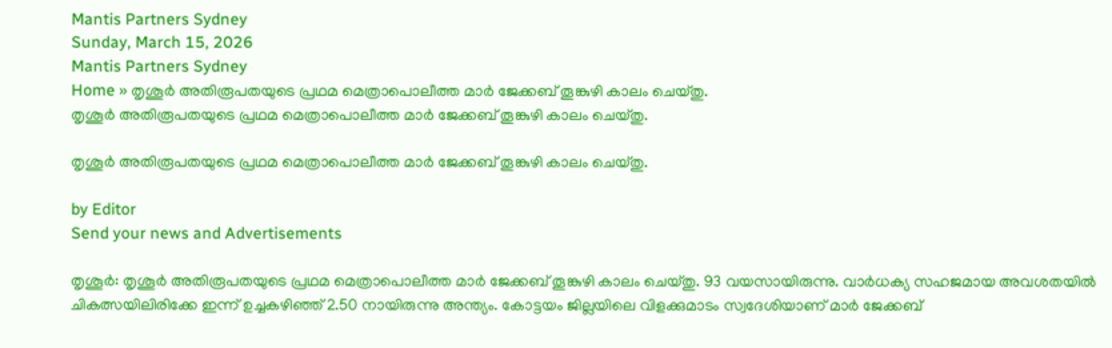Mantis Partners Sydney
Sunday, March 15, 2026
Mantis Partners Sydney
Home » തൃശൂർ അതിരൂപതയുടെ പ്രഥമ മെത്രാപൊലീത്ത മാർ ജേക്കബ് തൂങ്കുഴി കാലം ചെയ്തു.
തൃശൂർ അതിരൂപതയുടെ പ്രഥമ മെത്രാപൊലീത്ത മാർ ജേക്കബ് തൂങ്കുഴി കാലം ചെയ്തു.

തൃശൂർ അതിരൂപതയുടെ പ്രഥമ മെത്രാപൊലീത്ത മാർ ജേക്കബ് തൂങ്കുഴി കാലം ചെയ്തു.

by Editor
Send your news and Advertisements

തൃശൂർ: തൃശൂർ അതിരൂപതയുടെ പ്രഥമ മെത്രാപൊലീത്ത മാർ ജേക്കബ് തൂങ്കുഴി കാലം ചെയ്തു. 93 വയസായിരുന്നു. വാർധക്യ സഹജമായ അവശതയിൽ ചികത്സയിലിരിക്കേ ഇന്ന് ഉച്ചകഴിഞ്ഞ് 2.50 നായിരുന്നു അന്ത്യം. കോട്ടയം ജില്ലയിലെ വിളക്കുമാടം സ്വദേശിയാണ് മാർ ജേക്കബ്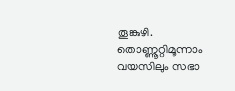തൂങ്കുഴി. തൊണ്ണൂറ്റിമൂന്നാം വയസിലും സഭാ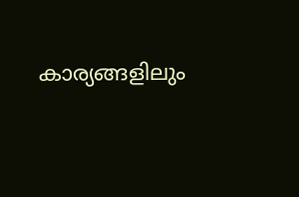കാര്യങ്ങളിലും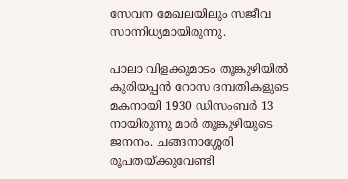സേവന മേഖലയിലും സജീവ സാന്നിധ്യമായിരുന്നു.

പാലാ വിളക്കുമാടം തൂങ്കുഴിയിൽ കുരിയപ്പൻ റോസ ദമ്പതികളുടെ മകനായി 1930 ഡിസംബർ 13 നായിരുന്നു മാർ തൂങ്കുഴിയുടെ ജനനം. ചങ്ങനാശ്ശേരി രൂപതയ്ക്കുവേണ്ടി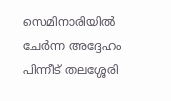സെമിനാരിയിൽ ചേർന്ന അദ്ദേഹം പിന്നീട് തലശ്ശേരി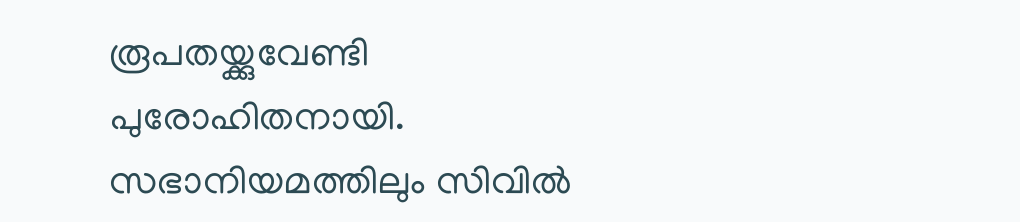രൂപതയ്ക്കുവേണ്ടി പുരോഹിതനായി. സഭാനിയമത്തിലും സിവിൽ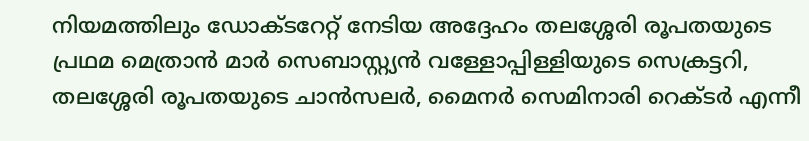നിയമത്തിലും ഡോക്‌ടറേറ്റ്‌ നേടിയ അദ്ദേഹം തലശ്ശേരി രൂപതയുടെ പ്രഥമ മെത്രാൻ മാർ സെബാസ്റ്റ്യൻ വള്ളോപ്പിള്ളിയുടെ സെക്രട്ടറി, തലശ്ശേരി രൂപതയുടെ ചാൻസലർ, മൈനർ സെമിനാരി റെക്‌ടർ എന്നീ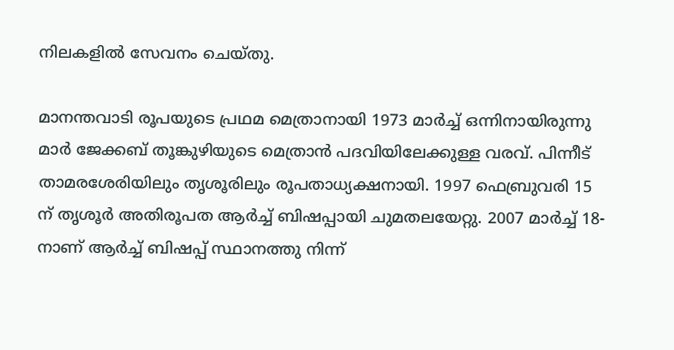നിലകളിൽ സേവനം ചെയ്തു.

മാനന്തവാടി രൂപയുടെ പ്രഥമ മെത്രാനായി 1973 മാർച്ച് ഒന്നിനായിരുന്നു മാർ ജേക്കബ് തൂങ്കുഴിയുടെ മെത്രാൻ പദവിയിലേക്കുള്ള വരവ്. പിന്നീട് താമരശേരിയിലും തൃശൂരിലും രൂപതാധ്യക്ഷനായി. 1997 ഫെബ്രുവരി 15 ന് തൃശൂർ അതിരൂപത ആർച്ച് ബിഷപ്പായി ചുമതലയേറ്റു. 2007 മാർച്ച് 18-നാണ് ആർച്ച് ബിഷപ്പ് സ്ഥാനത്തു നിന്ന്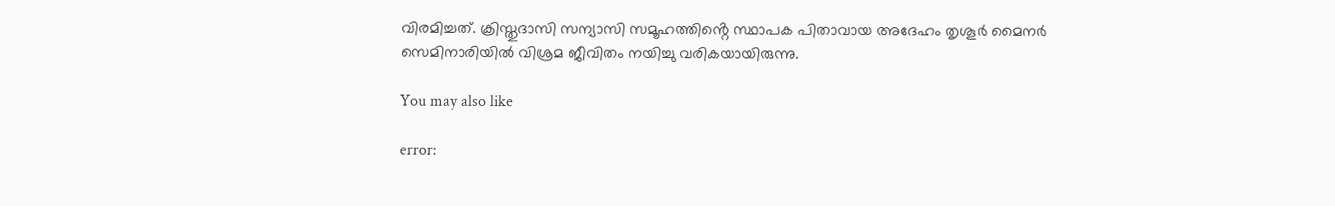വിരമിച്ചത്. ക്രിസ്തുദാസി സന്യാസി സമൂഹത്തിൻ്റെ സ്ഥാപക പിതാവായ അദേഹം തൃശൂർ മൈനർ സെമിനാരിയിൽ വിശ്രമ ജീവിതം നയിച്ചു വരികയായിരുന്നു.

You may also like

error: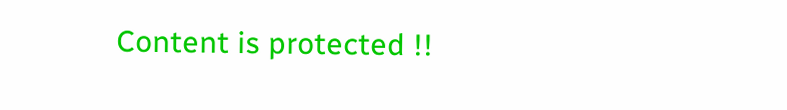Content is protected !!